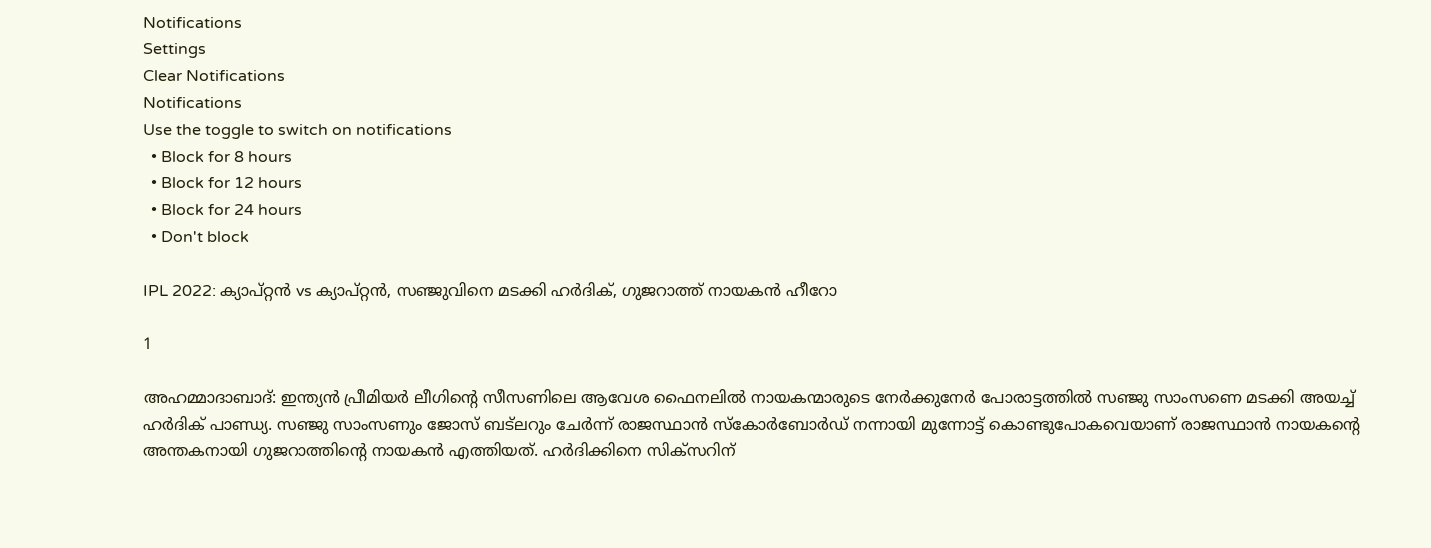Notifications
Settings
Clear Notifications
Notifications
Use the toggle to switch on notifications
  • Block for 8 hours
  • Block for 12 hours
  • Block for 24 hours
  • Don't block

IPL 2022: ക്യാപ്റ്റന്‍ vs ക്യാപ്റ്റന്‍, സഞ്ജുവിനെ മടക്കി ഹര്‍ദിക്, ഗുജറാത്ത് നായകന്‍ ഹീറോ

1

അഹമ്മാദാബാദ്: ഇന്ത്യന്‍ പ്രീമിയര്‍ ലീഗിന്റെ സീസണിലെ ആവേശ ഫൈനലില്‍ നായകന്മാരുടെ നേര്‍ക്കുനേര്‍ പോരാട്ടത്തില്‍ സഞ്ജു സാംസണെ മടക്കി അയച്ച് ഹര്‍ദിക് പാണ്ഡ്യ. സഞ്ജു സാംസണും ജോസ് ബട്‌ലറും ചേര്‍ന്ന് രാജസ്ഥാന്‍ സ്‌കോര്‍ബോര്‍ഡ് നന്നായി മുന്നോട്ട് കൊണ്ടുപോകവെയാണ് രാജസ്ഥാന്‍ നായകന്റെ അന്തകനായി ഗുജറാത്തിന്റെ നായകന്‍ എത്തിയത്. ഹര്‍ദിക്കിനെ സിക്‌സറിന്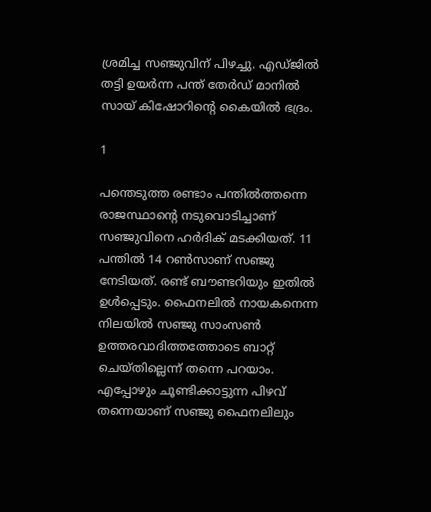ശ്രമിച്ച സഞ്ജുവിന് പിഴച്ചു. എഡ്ജില്‍ തട്ടി ഉയര്‍ന്ന പന്ത് തേര്‍ഡ് മാനില്‍ സായ് കിഷോറിന്റെ കൈയില്‍ ഭദ്രം.

1

പന്തെടുത്ത രണ്ടാം പന്തില്‍ത്തന്നെ രാജസ്ഥാന്റെ നടുവൊടിച്ചാണ് സഞ്ജുവിനെ ഹര്‍ദിക് മടക്കിയത്. 11 പന്തില്‍ 14 റണ്‍സാണ് സഞ്ജു നേടിയത്. രണ്ട് ബൗണ്ടറിയും ഇതില്‍ ഉള്‍പ്പെടും. ഫൈനലില്‍ നായകനെന്ന നിലയില്‍ സഞ്ജു സാംസണ്‍ ഉത്തരവാദിത്തത്തോടെ ബാറ്റ് ചെയ്തില്ലെന്ന് തന്നെ പറയാം. എപ്പോഴും ചൂണ്ടിക്കാട്ടുന്ന പിഴവ് തന്നെയാണ് സഞ്ജു ഫൈനലിലും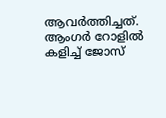ആവര്‍ത്തിച്ചത്. ആംഗര്‍ റോളില്‍ കളിച്ച് ജോസ്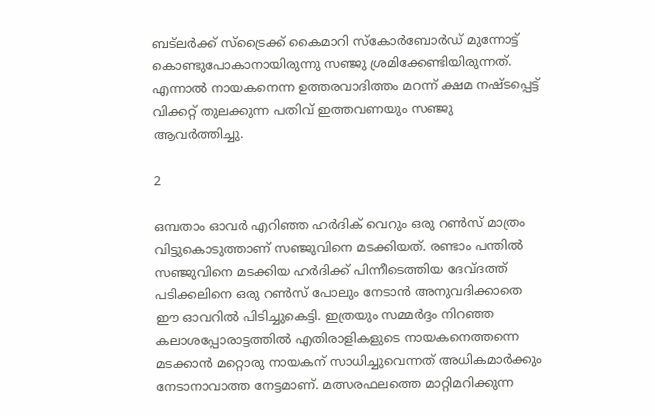ബട്‌ലര്‍ക്ക് സ്‌ട്രൈക്ക് കൈമാറി സ്‌കോര്‍ബോര്‍ഡ് മുന്നോട്ട് കൊണ്ടുപോകാനായിരുന്നു സഞ്ജു ശ്രമിക്കേണ്ടിയിരുന്നത്. എന്നാല്‍ നായകനെന്ന ഉത്തരവാദിത്തം മറന്ന് ക്ഷമ നഷ്ടപ്പെട്ട് വിക്കറ്റ് തുലക്കുന്ന പതിവ് ഇത്തവണയും സഞ്ജു ആവര്‍ത്തിച്ചു.

2

ഒമ്പതാം ഓവര്‍ എറിഞ്ഞ ഹര്‍ദിക് വെറും ഒരു റണ്‍സ് മാത്രം വിട്ടുകൊടുത്താണ് സഞ്ജുവിനെ മടക്കിയത്. രണ്ടാം പന്തില്‍ സഞ്ജുവിനെ മടക്കിയ ഹര്‍ദിക്ക് പിന്നീടെത്തിയ ദേവ്ദത്ത് പടിക്കലിനെ ഒരു റണ്‍സ് പോലും നേടാന്‍ അനുവദിക്കാതെ ഈ ഓവറില്‍ പിടിച്ചുകെട്ടി. ഇത്രയും സമ്മര്‍ദ്ദം നിറഞ്ഞ കലാശപ്പോരാട്ടത്തില്‍ എതിരാളികളുടെ നായകനെത്തന്നെ മടക്കാന്‍ മറ്റൊരു നായകന് സാധിച്ചുവെന്നത് അധികമാര്‍ക്കും നേടാനാവാത്ത നേട്ടമാണ്. മത്സരഫലത്തെ മാറ്റിമറിക്കുന്ന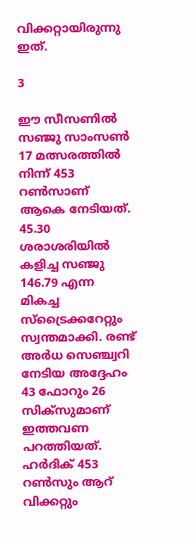വിക്കറ്റായിരുന്നു ഇത്.

3

ഈ സീസണില്‍ സഞ്ജു സാംസണ്‍ 17 മത്സരത്തില്‍ നിന്ന് 453 റണ്‍സാണ് ആകെ നേടിയത്. 45.30 ശരാശരിയില്‍ കളിച്ച സഞ്ജു 146.79 എന്ന മികച്ച സ്‌ട്രൈക്കറേറ്റും സ്വന്തമാക്കി. രണ്ട് അര്‍ധ സെഞ്ച്വറി നേടിയ അദ്ദേഹം 43 ഫോറും 26 സിക്‌സുമാണ് ഇത്തവണ പറത്തിയത്. ഹര്‍ദിക് 453 റണ്‍സും ആറ് വിക്കറ്റും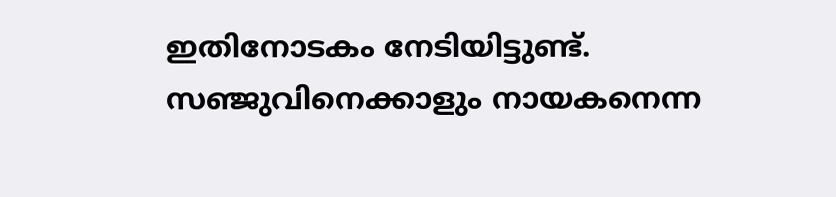ഇതിനോടകം നേടിയിട്ടുണ്ട്. സഞ്ജുവിനെക്കാളും നായകനെന്ന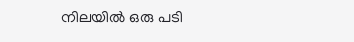നിലയില്‍ ഒരു പടി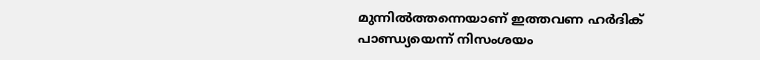മുന്നില്‍ത്തന്നെയാണ് ഇത്തവണ ഹര്‍ദിക് പാണ്ഡ്യയെന്ന് നിസംശയം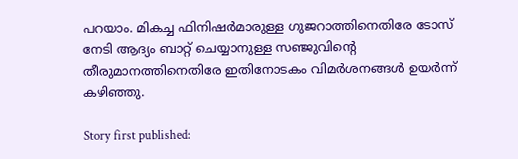പറയാം. മികച്ച ഫിനിഷര്‍മാരുള്ള ഗുജറാത്തിനെതിരേ ടോസ് നേടി ആദ്യം ബാറ്റ് ചെയ്യാനുള്ള സഞ്ജുവിന്റെ തീരുമാനത്തിനെതിരേ ഇതിനോടകം വിമര്‍ശനങ്ങള്‍ ഉയര്‍ന്ന് കഴിഞ്ഞു.

Story first published: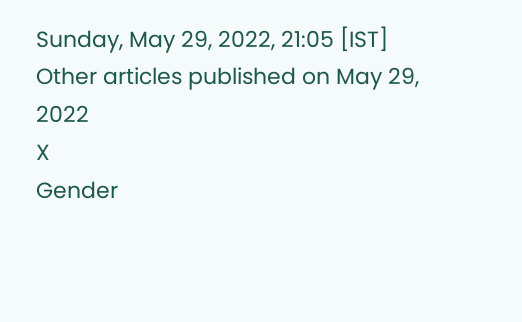Sunday, May 29, 2022, 21:05 [IST]
Other articles published on May 29, 2022
X
Gender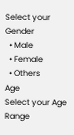Select your Gender
  • Male
  • Female
  • Others
Age
Select your Age Range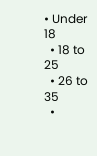• Under 18
  • 18 to 25
  • 26 to 35
  •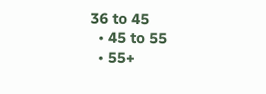36 to 45
  • 45 to 55
  • 55+